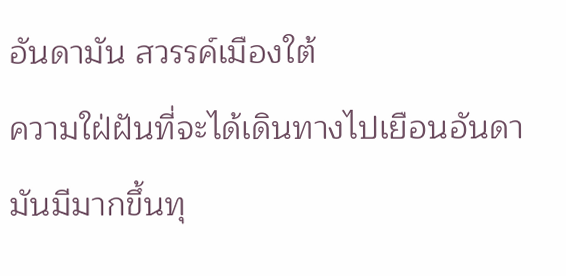อันดามัน สวรรค์เมืองใต้
ความใฝ่ฝันที่จะได้เดินทางไปเยือนอันดามันมีมากขึ้นทุ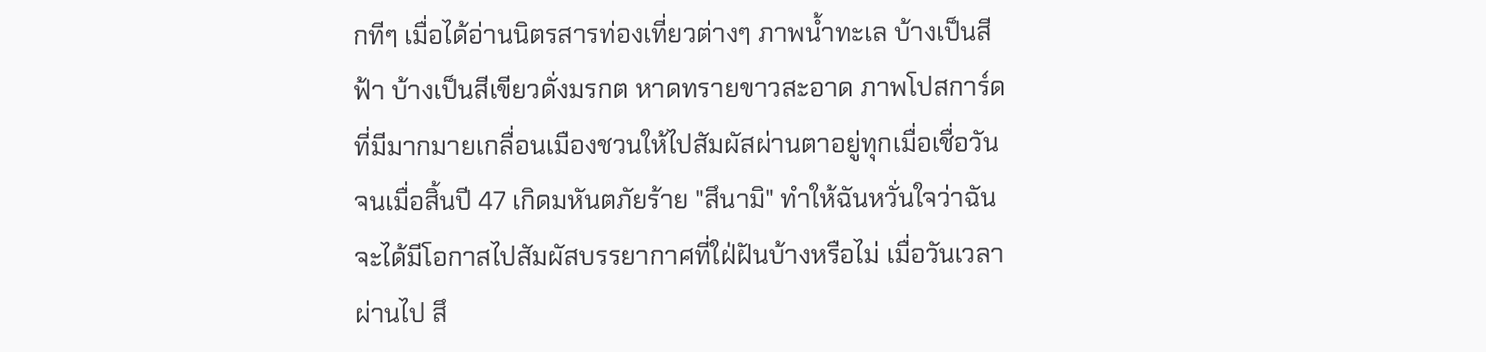กทีๆ เมื่อได้อ่านนิตรสารท่องเที่ยวต่างๆ ภาพน้ำทะเล บ้างเป็นสีฟ้า บ้างเป็นสีเขียวดั่งมรกต หาดทรายขาวสะอาด ภาพโปสการ์ดที่มีมากมายเกลื่อนเมืองชวนให้ไปสัมผัสผ่านตาอยู่ทุกเมื่อเชื่อวัน จนเมื่อสิ้นปี 47 เกิดมหันตภัยร้าย "สึนามิ" ทำให้ฉันหวั่นใจว่าฉันจะได้มีโอกาสไปสัมผัสบรรยากาศที่ใฝ่ฝันบ้างหรือไม่ เมื่อวันเวลาผ่านไป สึ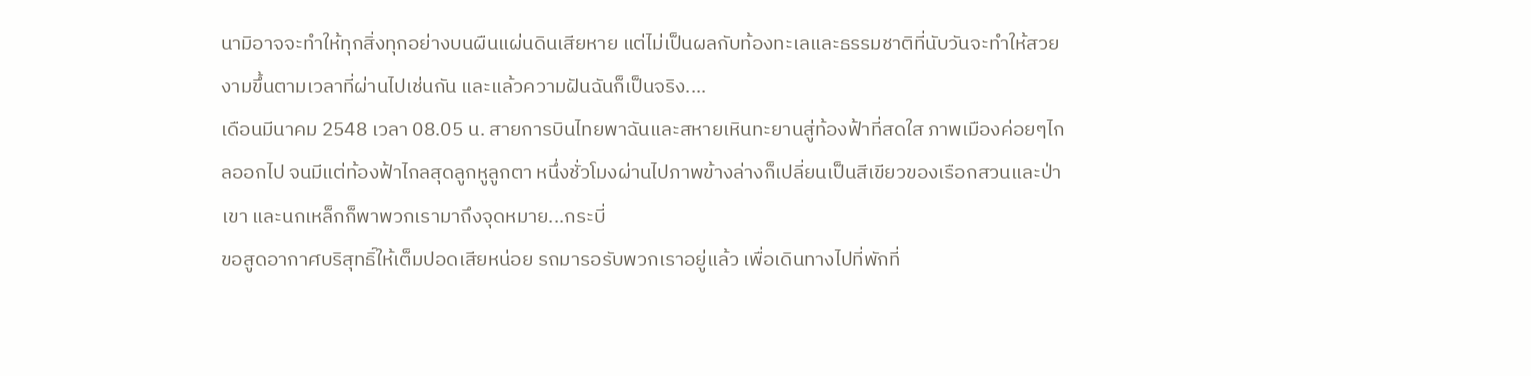นามิอาจจะทำให้ทุกสิ่งทุกอย่างบนผืนแผ่นดินเสียหาย แต่ไม่เป็นผลกับท้องทะเลและธรรมชาติที่นับวันจะทำให้สวยงามขึ้นตามเวลาที่ผ่านไปเช่นกัน และแล้วความฝันฉันก็เป็นจริง....
เดือนมีนาคม 2548 เวลา 08.05 น. สายการบินไทยพาฉันและสหายเหินทะยานสู่ท้องฟ้าที่สดใส ภาพเมืองค่อยๆไกลออกไป จนมีแต่ท้องฟ้าไกลสุดลูกหูลูกตา หนึ่งชั่วโมงผ่านไปภาพข้างล่างก็เปลี่ยนเป็นสีเขียวของเรือกสวนและป่าเขา และนกเหล็กก็พาพวกเรามาถึงจุดหมาย...กระบี่
ขอสูดอากาศบริสุทธิ์ให้เต็มปอดเสียหน่อย รถมารอรับพวกเราอยู่แล้ว เพื่อเดินทางไปที่พักที่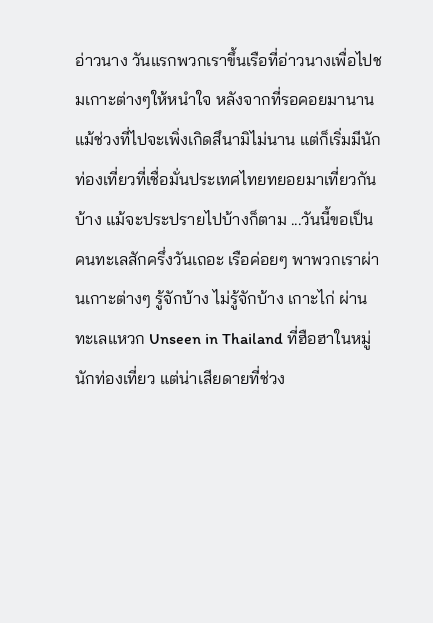อ่าวนาง วันแรกพวกเราขึ้นเรือที่อ่าวนางเพื่อไปชมเกาะต่างๆให้หนำใจ หลังจากที่รอคอยมานาน แม้ช่วงที่ไปจะเพิ่งเกิดสึนามิไม่นาน แต่ก็เริ่มมีนักท่องเที่ยวที่เชื่อมั่นประเทศไทยทยอยมาเที่ยวกันบ้าง แม้จะประปรายไปบ้างก็ตาม ...วันนี้ขอเป็นคนทะเลสักครึ่งวันเถอะ เรือค่อยๆ พาพวกเราผ่านเกาะต่างๆ รู้จักบ้าง ไม่รู้จักบ้าง เกาะไก่ ผ่านทะเลแหวก Unseen in Thailand ที่ฮือฮาในหมู่นักท่องเที่ยว แต่น่าเสียดายที่ช่วง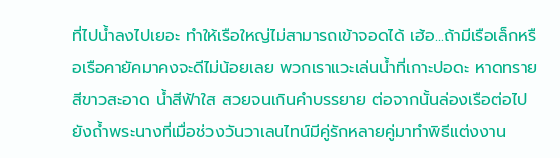ที่ไปน้ำลงไปเยอะ ทำให้เรือใหญ่ไม่สามารถเข้าจอดได้ เฮ้อ...ถ้ามีเรือเล็กหรือเรือคายัคมาคงจะดีไม่น้อยเลย พวกเราแวะเล่นน้ำที่เกาะปอดะ หาดทรายสีขาวสะอาด น้ำสีฟ้าใส สวยจนเกินคำบรรยาย ต่อจากนั้นล่องเรือต่อไปยังถ้ำพระนางที่เมื่อช่วงวันวาเลนไทน์มีคู่รักหลายคู่มาทำพิธีแต่งงาน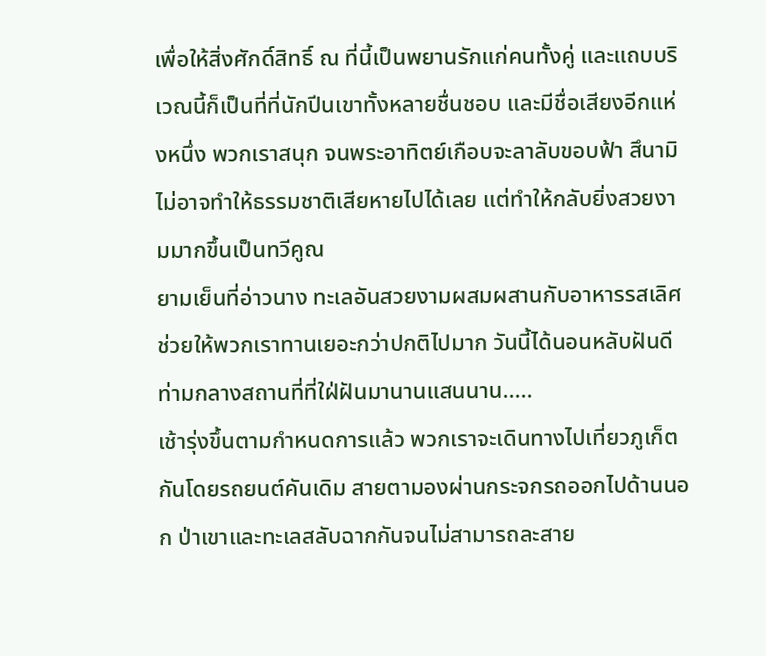เพื่อให้สิ่งศักดิ์สิทธิ์ ณ ที่นี้เป็นพยานรักแก่คนทั้งคู่ และแถบบริเวณนี้ก็เป็นที่ที่นักปีนเขาทั้งหลายชื่นชอบ และมีชื่อเสียงอีกแห่งหนึ่ง พวกเราสนุก จนพระอาทิตย์เกือบจะลาลับขอบฟ้า สึนามิไม่อาจทำให้ธรรมชาติเสียหายไปได้เลย แต่ทำให้กลับยิ่งสวยงามมากขึ้นเป็นทวีคูณ
ยามเย็นที่อ่าวนาง ทะเลอันสวยงามผสมผสานกับอาหารรสเลิศ ช่วยให้พวกเราทานเยอะกว่าปกติไปมาก วันนี้ได้นอนหลับฝันดีท่ามกลางสถานที่ที่ใฝ่ฝันมานานแสนนาน.....
เช้ารุ่งขึ้นตามกำหนดการแล้ว พวกเราจะเดินทางไปเที่ยวภูเก็ตกันโดยรถยนต์คันเดิม สายตามองผ่านกระจกรถออกไปด้านนอก ป่าเขาและทะเลสลับฉากกันจนไม่สามารถละสาย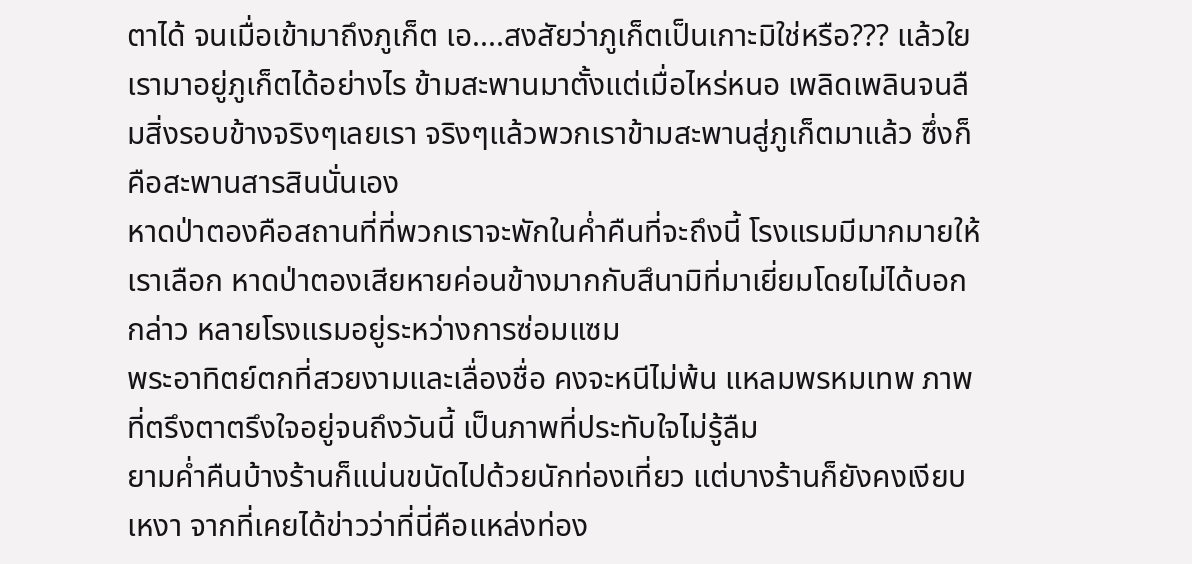ตาได้ จนเมื่อเข้ามาถึงภูเก็ต เอ....สงสัยว่าภูเก็ตเป็นเกาะมิใช่หรือ??? แล้วใยเรามาอยู่ภูเก็ตได้อย่างไร ข้ามสะพานมาตั้งแต่เมื่อไหร่หนอ เพลิดเพลินจนลืมสิ่งรอบข้างจริงๆเลยเรา จริงๆแล้วพวกเราข้ามสะพานสู่ภูเก็ตมาแล้ว ซึ่งก็คือสะพานสารสินนั่นเอง
หาดป่าตองคือสถานที่ที่พวกเราจะพักในค่ำคืนที่จะถึงนี้ โรงแรมมีมากมายให้เราเลือก หาดป่าตองเสียหายค่อนข้างมากกับสึนามิที่มาเยี่ยมโดยไม่ได้บอกกล่าว หลายโรงแรมอยู่ระหว่างการซ่อมแซม
พระอาทิตย์ตกที่สวยงามและเลื่องชื่อ คงจะหนีไม่พ้น แหลมพรหมเทพ ภาพที่ตรึงตาตรึงใจอยู่จนถึงวันนี้ เป็นภาพที่ประทับใจไม่รู้ลืม
ยามค่ำคืนบ้างร้านก็แน่นขนัดไปด้วยนักท่องเที่ยว แต่บางร้านก็ยังคงเงียบเหงา จากที่เคยได้ข่าวว่าที่นี่คือแหล่งท่อง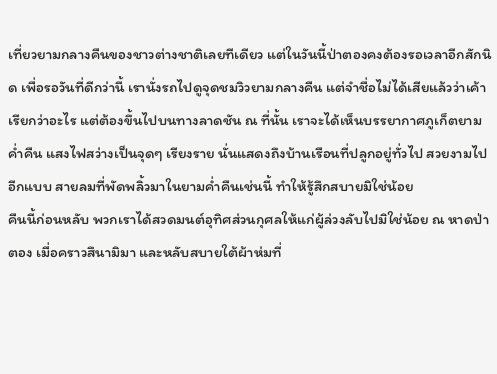เที่ยวยามกลางคืนของชาวต่างชาติเลยทีเดียว แต่ในวันนี้ป่าตองคงต้องรอเวลาอีกสักนิด เพื่อรอวันที่ดีกว่านี้ เรานั่งรถไปดูจุดชมวิวยามกลางคืน แต่จำชื่อไม่ได้เสียแล้วว่าเค้าเรียกว่าอะไร แต่ต้องขึ้นไปบนทางลาดชัน ณ ที่นั้น เราจะได้เห็นบรรยากาศภูเก็ตยามค่ำคืน แสงไฟสว่างเป็นจุดๆ เรียงราย นั่นแสดงถึงบ้านเรือนที่ปลูกอยู่ทั่วไป สวยงามไปอีกแบบ สายลมที่พัดพลิ้วมาในยามค่ำคืนเช่นนี้ ทำให้รู้สึกสบายมิใช่น้อย
คืนนี้ก่อนหลับ พวกเราได้สวดมนต์อุทิศส่วนกุศลให้แก่ผู้ล่วงลับไปมิใช่น้อย ณ หาดป่าตอง เมื่อคราวสึนามิมา และหลับสบายใต้ผ้าห่มที่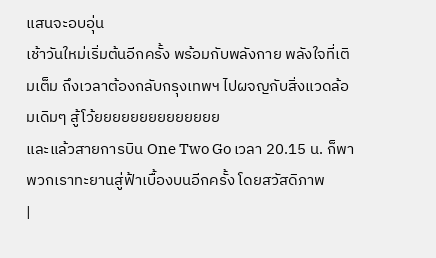แสนจะอบอุ่น
เช้าวันใหม่เริ่มต้นอีกครั้ง พร้อมกับพลังกาย พลังใจที่เติมเต็ม ถึงเวลาต้องกลับกรุงเทพฯ ไปผจญกับสิ่งแวดล้อมเดิมๆ สู้โว้ยยยยยยยยยยยยยย
และแล้วสายการบิน One Two Go เวลา 20.15 น. ก็พาพวกเราทะยานสู่ฟ้าเบื้องบนอีกครั้ง โดยสวัสดิภาพ
|